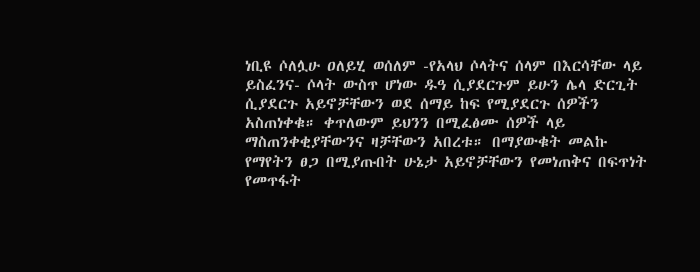ነቢዩ ሶለሏሁ ዐለይሂ ወሰለም -የአላህ ሶላትና ሰላም በእርሳቸው ላይ ይስፈንና- ሶላት ውስጥ ሆነው ዱዓ ሲያደርጉም ይሁን ሌላ ድርጊት ሲያደርጉ አይኖቻቸውን ወደ ሰማይ ከፍ የሚያደርጉ ሰዎችን አስጠነቀቁ። ቀጥለውም ይህንን በሚፈፅሙ ሰዎች ላይ ማስጠንቀቂያቸውንና ዛቻቸውን አበረቱ። በማያውቁት መልኩ የማየትን ፀጋ በሚያጡበት ሁኔታ አይኖቻቸውን የመነጠቅና በፍጥነት የመጥፋት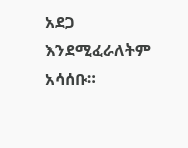አደጋ እንደሚፈራለትም አሳሰቡ።